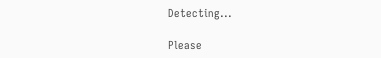Detecting...

Please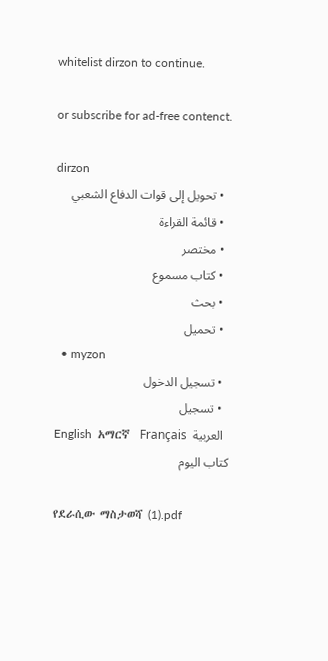whitelist dirzon to continue.

or subscribe for ad-free contenct.

dirzon
  • تحويل إلى قوات الدفاع الشعبي
  • قائمة القراءة
  • مختصر
  • كتاب مسموع
  • بحث
  • تحميل
  • myzon
  • تسجيل الدخول
  • تسجيل
English  አማርኛ  Français  العربية
كتاب اليوم

የደራሲው ማስታወሻ (1).pdf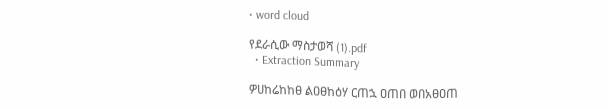• word cloud

የደራሲው ማስታወሻ (1).pdf
  • Extraction Summary

ዎሀከሬከከፀ ልዐፀከዕሃ ርጠኋ ዐጠበ ወበአፀዐጠ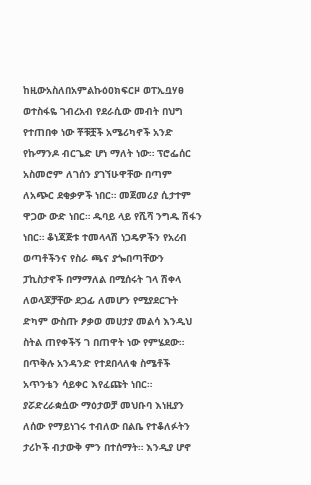ከዚውአስለበአምልኩዕዐክፍርዞ ወፐኢቧሃፀ ወተስፋዬ ገብረአብ የደራሲው መብት በህግ የተጠበቀ ነው ቾቹቿች አሜሪካኖች አንድ የኩማንዶ ብርጌድ ሆነ ማለት ነው። ፕሮፌሰር አስመሮም ለገሰን ያገኘሁዋቸው በጣም ለአጭር ደቂቃዎች ነበር። መጀመሪያ ሲታተም ዋጋው ውድ ነበር። ዱባይ ላይ የሺሻ ንግዱ ሽፋን ነበር። ቆነጃጅቱ ተመላላሽ ነጋዴዎችን የአረብ ወጣቶችንና የስራ ጫና ያጐበጣቸውን ፓኪስታኖች በማማለል በሚሰሩት ገላ ሽቀላ ለወላጆቻቸው ደጋፊ ለመሆን የሚያደርጉት ድካም ውስጡ ፆቃወ መሀታያ መልሳ እንዲህ ስትል ጠየቀችኝ ገ በጠዋት ነው የምሄደው። በጥቅሉ አንዳንድ የተደበላለቁ ስሜቶች አጥንቴን ሳይቀር እየፈጩት ነበር። ያሯድረራቋሷው ማዕታወቻ መህቡባ እነዚያን ለሰው የማይነገሩ ተብለው በልቤ የተቆለፉትን ታሪኮች ብታውቅ ምን በተሰማት። እንዲያ ሆኖ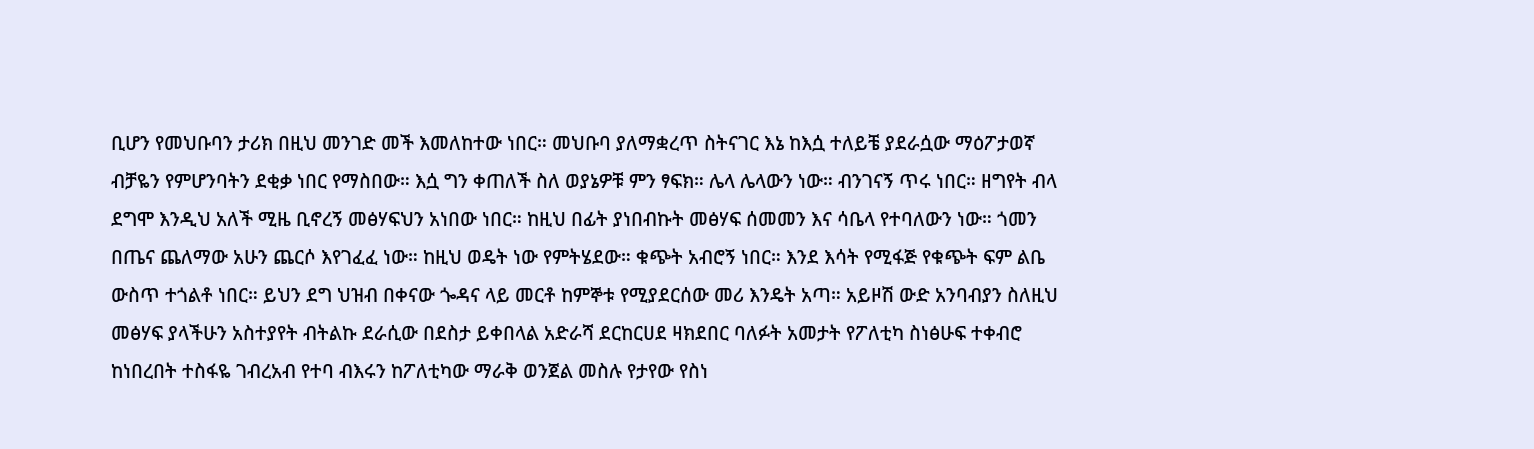ቢሆን የመህቡባን ታሪክ በዚህ መንገድ መች እመለከተው ነበር። መህቡባ ያለማቋረጥ ስትናገር እኔ ከእሷ ተለይቼ ያደራሷው ማዕፖታወኛ ብቻዬን የምሆንባትን ደቂቃ ነበር የማስበው። እሷ ግን ቀጠለች ስለ ወያኔዎቹ ምን ፃፍክ። ሌላ ሌላውን ነው። ብንገናኝ ጥሩ ነበር። ዘግየት ብላ ደግሞ እንዲህ አለች ሚዜ ቢኖረኝ መፅሃፍህን አነበው ነበር። ከዚህ በፊት ያነበብኩት መፅሃፍ ሰመመን እና ሳቤላ የተባለውን ነው። ጎመን በጤና ጨለማው አሁን ጨርሶ እየገፈፈ ነው። ከዚህ ወዴት ነው የምትሄደው። ቁጭት አብሮኝ ነበር። እንደ እሳት የሚፋጅ የቁጭት ፍም ልቤ ውስጥ ተጎልቶ ነበር። ይህን ደግ ህዝብ በቀናው ጐዳና ላይ መርቶ ከምኞቱ የሚያደርሰው መሪ እንዴት አጣ። አይዞሽ ውድ አንባብያን ስለዚህ መፅሃፍ ያላችሁን አስተያየት ብትልኩ ደራሲው በደስታ ይቀበላል አድራሻ ደርከርሀደ ዛክደበር ባለፉት አመታት የፖለቲካ ስነፅሁፍ ተቀብሮ ከነበረበት ተስፋዬ ገብረአብ የተባ ብእሩን ከፖለቲካው ማራቅ ወንጀል መስሉ የታየው የስነ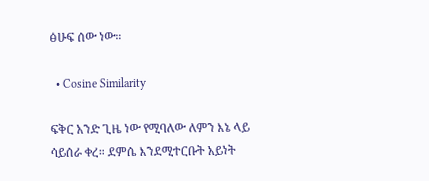ፅሁፍ ሰው ነው።

  • Cosine Similarity

ፍቅር አንድ ጊዜ ነው የሚባለው ለምን እኔ ላይ ሳይሰራ ቀረ። ደምሴ እንደሚተርቡት አይነት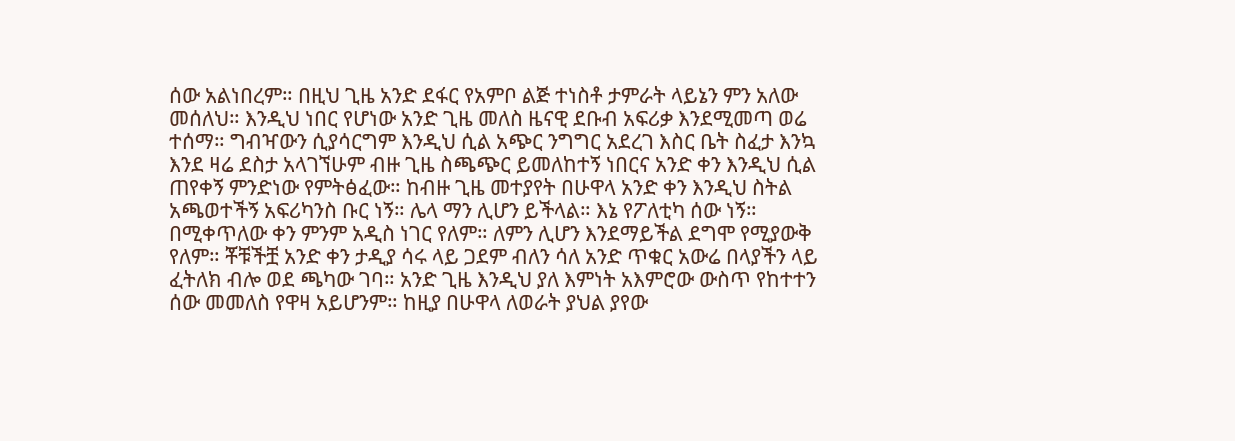ሰው አልነበረም። በዚህ ጊዜ አንድ ደፋር የአምቦ ልጅ ተነስቶ ታምራት ላይኔን ምን አለው መሰለህ። እንዲህ ነበር የሆነው አንድ ጊዜ መለስ ዜናዊ ደቡብ አፍሪቃ እንደሚመጣ ወሬ ተሰማ። ግብዣውን ሲያሳርግም እንዲህ ሲል አጭር ንግግር አደረገ እስር ቤት ስፈታ እንኳ እንደ ዛሬ ደስታ አላገኘሁም ብዙ ጊዜ ስጫጭር ይመለከተኝ ነበርና አንድ ቀን እንዲህ ሲል ጠየቀኝ ምንድነው የምትፅፈው። ከብዙ ጊዜ መተያየት በሁዋላ አንድ ቀን እንዲህ ስትል አጫወተችኝ አፍሪካንስ ቡር ነኝ። ሌላ ማን ሊሆን ይችላል። እኔ የፖለቲካ ሰው ነኝ። በሚቀጥለው ቀን ምንም አዲስ ነገር የለም። ለምን ሊሆን እንደማይችል ደግሞ የሚያውቅ የለም። ቾቹችቿ አንድ ቀን ታዲያ ሳሩ ላይ ጋደም ብለን ሳለ አንድ ጥቁር አውሬ በላያችን ላይ ፈትለክ ብሎ ወደ ጫካው ገባ። አንድ ጊዜ እንዲህ ያለ እምነት አእምሮው ውስጥ የከተተን ሰው መመለስ የዋዛ አይሆንም። ከዚያ በሁዋላ ለወራት ያህል ያየው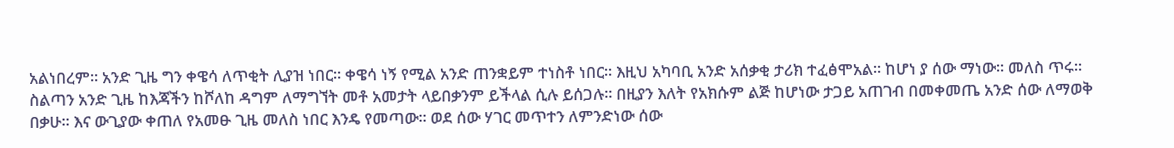አልነበረም። አንድ ጊዜ ግን ቀዌሳ ለጥቂት ሊያዝ ነበር። ቀዌሳ ነኝ የሚል አንድ ጠንቋይም ተነስቶ ነበር። እዚህ አካባቢ አንድ አሰቃቂ ታሪክ ተፈፅሞአል። ከሆነ ያ ሰው ማነው። መለስ ጥሩ። ስልጣን አንድ ጊዜ ከእጃችን ከሾለከ ዳግም ለማግኘት መቶ አመታት ላይበቃንም ይችላል ሲሉ ይሰጋሉ። በዚያን እለት የአክሱም ልጅ ከሆነው ታጋይ አጠገብ በመቀመጤ አንድ ሰው ለማወቅ በቃሁ። እና ውጊያው ቀጠለ የአመፁ ጊዜ መለስ ነበር እንዴ የመጣው። ወደ ሰው ሃገር መጥተን ለምንድነው ሰው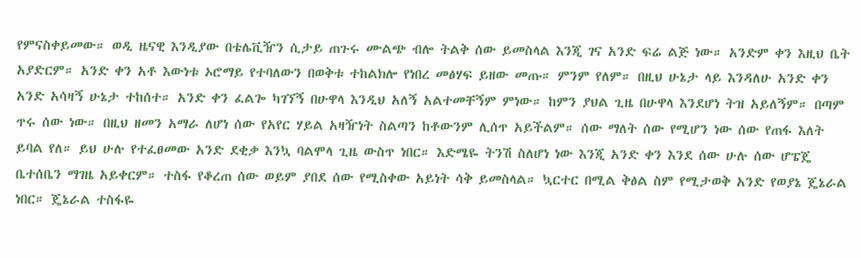የምናስቀይመው። ወዲ ዜናዊ እንዲያው በቴሌቪዥን ሲታይ ጠጉሩ ሙልጭ ብሎ ትልቅ ሰው ይመስላል እንጂ ገና አንድ ፍሬ ልጅ ነው። አንድም ቀን እዚህ ቤት አያድርም። አንድ ቀን አቶ እውነቱ ኦሮማይ የተባለውን በወቅቱ ተከልክሎ የነበረ መፅሃፍ ይዘው መጡ። ምንም የለም። በዚህ ሁኔታ ላይ እንዳለሁ አንድ ቀን አንድ አሳዛኝ ሁኔታ ተከሰተ። አንድ ቀን ፈልጐ ካገኘኝ በሁዋላ እንዲህ አለኝ አልተመቸኝም ምነው። ከምን ያህል ጊዜ በሁዋላ እንደሆነ ትዝ አይለኝም። በጣም ጥሩ ሰው ነው። በዚህ ዘመን አማራ ለሆነ ሰው የአየር ሃይል አዛዥነት ስልጣን ከቶውንም ሊሰጥ አይችልም። ሰው ማለት ሰው የሚሆን ነው ሰው የጠፋ እለት ይባል የለ። ይህ ሁሉ የተፈፀመው አንድ ደቂቃ እንኳ ባልሞላ ጊዜ ውስጥ ነበር። እድሜዬ ትንሽ ስለሆነ ነው እንጂ አንድ ቀን እንደ ሰው ሁሉ ሰው ሆፔጄ ቤተሰቤን ማገዜ አይቀርም። ተስፋ የቆረጠ ሰው ወይም ያበደ ሰው የሚስቀው አይነት ሳቅ ይመስላል። ኳርተር በሚል ቅፅል ስም የሚታወቅ አንድ የወያኔ ጄኔራል ነበር። ጄኔራል ተስፋዬ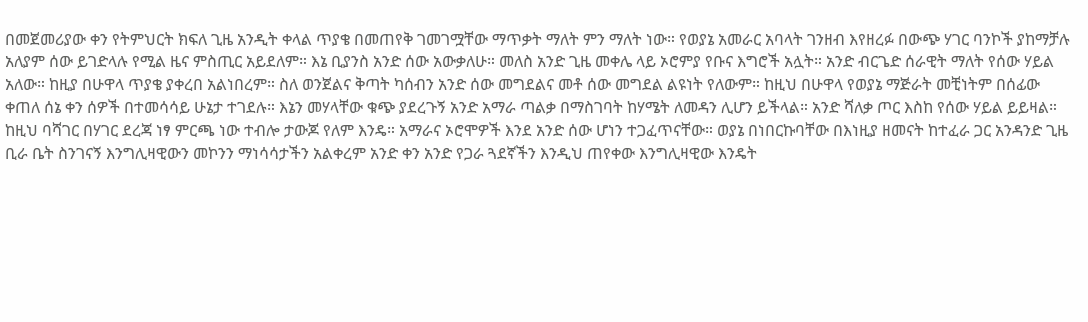በመጀመሪያው ቀን የትምህርት ክፍለ ጊዜ አንዲት ቀላል ጥያቄ በመጠየቅ ገመገሟቸው ማጥቃት ማለት ምን ማለት ነው። የወያኔ አመራር አባላት ገንዘብ እየዘረፉ በውጭ ሃገር ባንኮች ያከማቻሉ አለያም ሰው ይገድላሉ የሚል ዜና ምስጢር አይደለም። እኔ ቢያንስ አንድ ሰው አውቃለሁ። መለስ አንድ ጊዜ መቀሌ ላይ ኦሮምያ የቡና እግሮች አሏት። አንድ ብርጌድ ሰራዊት ማለት የሰው ሃይል አለው። ከዚያ በሁዋላ ጥያቄ ያቀረበ አልነበረም። ስለ ወንጀልና ቅጣት ካሰብን አንድ ሰው መግደልና መቶ ሰው መግደል ልዩነት የለውም። ከዚህ በሁዋላ የወያኔ ማጅራት መቺነትም በሰፊው ቀጠለ ሰኔ ቀን ሰዎች በተመሳሳይ ሁኔታ ተገደሉ። እኔን መሃላቸው ቁጭ ያደረጉኝ አንድ አማራ ጣልቃ በማስገባት ከሃሜት ለመዳን ሊሆን ይችላል። አንድ ሻለቃ ጦር እስከ የሰው ሃይል ይይዛል። ከዚህ ባሻገር በሃገር ደረጃ ነፃ ምርጫ ነው ተብሎ ታውጆ የለም እንዴ። አማራና ኦሮሞዎች እንደ አንድ ሰው ሆነን ተጋፈጥናቸው። ወያኔ በነበርኩባቸው በእነዚያ ዘመናት ከተፈራ ጋር አንዳንድ ጊዜ ቢራ ቤት ስንገናኝ እንግሊዛዊውን መኮንን ማነሳሳታችን አልቀረም አንድ ቀን አንድ የጋራ ጓደኛችን እንዲህ ጠየቀው እንግሊዛዊው እንዴት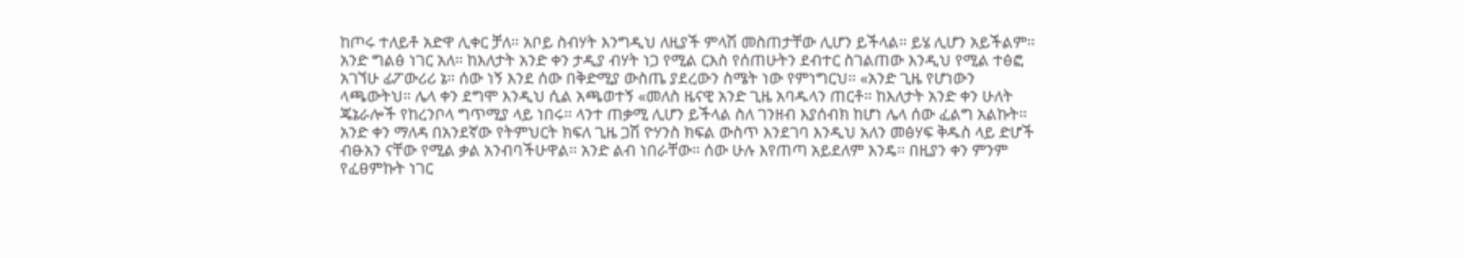ከጦሩ ተለይቶ አድዋ ሊቀር ቻለ። አቦይ ስብሃት እንግዲህ ለዚያች ምላሽ መስጠታቸው ሊሆን ይችላል። ይሄ ሊሆን አይችልም። አንድ ግልፅ ነገር አለ። ከእለታት አንድ ቀን ታዲያ ብሃት ነጋ የሚል ርእስ የሰጠሁትን ደብተር ስገልጠው እንዲህ የሚል ተፅፎ አገኘሁ ፊፖውሪሪ ኔ። ሰው ነኝ እንደ ሰው በቅድሚያ ውስጤ ያደረውን ስሜት ነው የምነግርህ። «አንድ ጊዜ የሆነውን ላጫውትህ። ሌላ ቀን ደግሞ እንዲህ ሲል አጫወተኝ «መለስ ዜናዊ አንድ ጊዜ አባዱላን ጠርቶ። ከእለታት አንድ ቀን ሁለት ጄኔራሎች የከረንቦላ ግጥሚያ ላይ ነበሩ። ላንተ ጠቃሚ ሊሆን ይችላል ስለ ገንዘብ እያሰብክ ከሆነ ሌላ ሰው ፈልግ አልኩት። አንድ ቀን ማለዳ በአንደኛው የትምህርት ክፍለ ጊዜ ጋሽ ዮሃንስ ክፍል ውስጥ እንደገባ እንዲህ አለን መፅሃፍ ቅዱስ ላይ ድሆች ብፁአን ናቸው የሚል ቃል አንብባችሁዋል። አንድ ልብ ነበራቸው። ሰው ሁሉ እየጠጣ አይደለም እንዴ። በዚያን ቀን ምንም የፈፀምኩት ነገር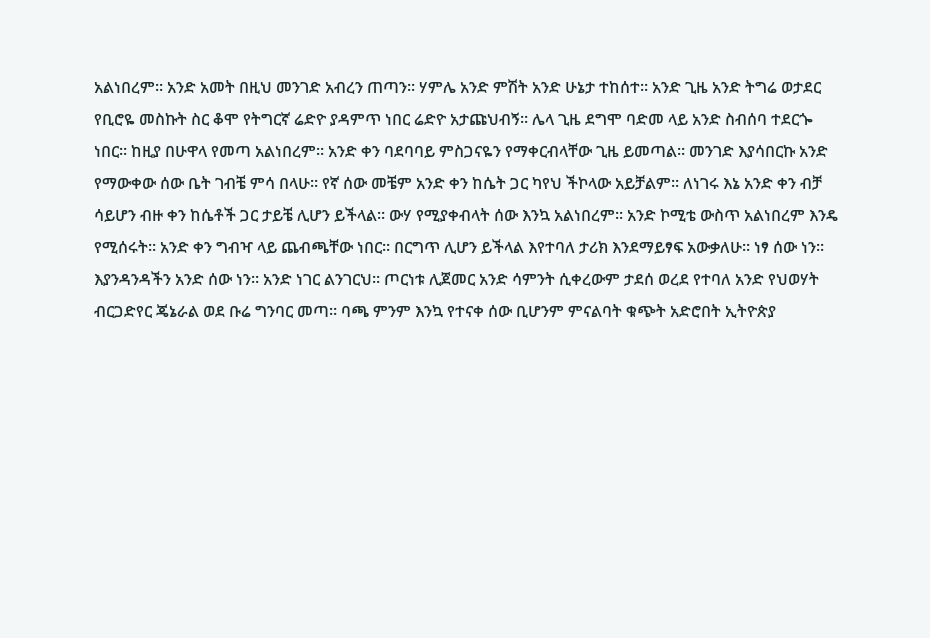አልነበረም። አንድ አመት በዚህ መንገድ አብረን ጠጣን። ሃምሌ አንድ ምሽት አንድ ሁኔታ ተከሰተ። አንድ ጊዜ አንድ ትግሬ ወታደር የቢሮዬ መስኩት ስር ቆሞ የትግርኛ ሬድዮ ያዳምጥ ነበር ሬድዮ አታጩህብኝ። ሌላ ጊዜ ደግሞ ባድመ ላይ አንድ ስብሰባ ተደርጐ ነበር። ከዚያ በሁዋላ የመጣ አልነበረም። አንድ ቀን ባደባባይ ምስጋናዬን የማቀርብላቸው ጊዜ ይመጣል። መንገድ እያሳበርኩ አንድ የማውቀው ሰው ቤት ገብቼ ምሳ በላሁ። የኛ ሰው መቼም አንድ ቀን ከሴት ጋር ካየህ ችኮላው አይቻልም። ለነገሩ እኔ አንድ ቀን ብቻ ሳይሆን ብዙ ቀን ከሴቶች ጋር ታይቼ ሊሆን ይችላል። ውሃ የሚያቀብላት ሰው እንኳ አልነበረም። አንድ ኮሚቴ ውስጥ አልነበረም እንዴ የሚሰሩት። አንድ ቀን ግብዣ ላይ ጨብጫቸው ነበር። በርግጥ ሊሆን ይችላል እየተባለ ታሪክ እንደማይፃፍ አውቃለሁ። ነፃ ሰው ነን። እያንዳንዳችን አንድ ሰው ነን። አንድ ነገር ልንገርህ። ጦርነቱ ሊጀመር አንድ ሳምንት ሲቀረውም ታደሰ ወረደ የተባለ አንድ የህወሃት ብርጋድየር ጄኔራል ወደ ቡሬ ግንባር መጣ። ባጫ ምንም እንኳ የተናቀ ሰው ቢሆንም ምናልባት ቁጭት አድሮበት ኢትዮጵያ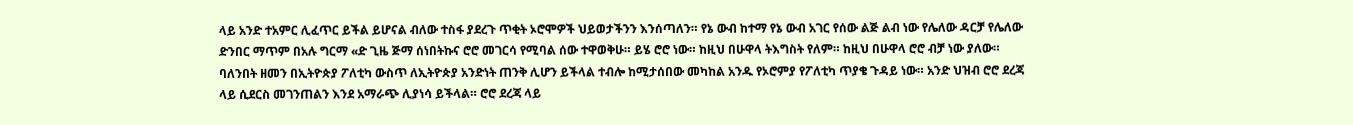ላይ አንድ ተአምር ሊፈጥር ይችል ይሆናል ብለው ተስፋ ያደረጉ ጥቂት ኦሮሞዎች ህይወታችንን እንሰጣለን። የኔ ውብ ከተማ የኔ ውብ አገር የሰው ልጅ ልብ ነው የሌለው ዳርቻ የሌለው ድንበር ማጥም በአሉ ግርማ «ድ ጊዜ ጅማ ሰነበትኩና ሮሮ መገርሳ የሚባል ሰው ተዋወቅሁ። ይሄ ሮሮ ነው። ከዚህ በሁዋላ ትእግስት የለም። ከዚህ በሁዋላ ሮሮ ብቻ ነው ያለው። ባለንበት ዘመን በኢትዮጵያ ፖለቲካ ውስጥ ለኢትዮጵያ አንድነት ጠንቅ ሊሆን ይችላል ተብሎ ከሚታሰበው መካከል አንዱ የኦሮምያ የፖለቲካ ጥያቄ ጉዳይ ነው። አንድ ህዝብ ሮሮ ደረጃ ላይ ሲደርስ መገንጠልን እንደ አማራጭ ሊያነሳ ይችላል። ሮሮ ደረጃ ላይ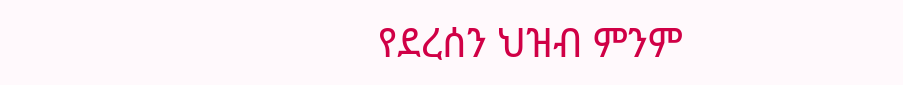የደረሰን ህዝብ ምንም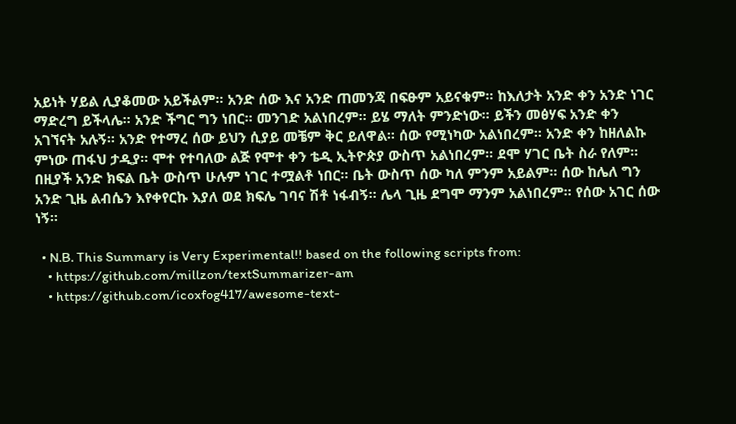አይነት ሃይል ሊያቆመው አይችልም። አንድ ሰው እና አንድ ጠመንጃ በፍፁም አይናቁም። ከእለታት አንድ ቀን አንድ ነገር ማድረግ ይችላሌ። አንድ ችግር ግን ነበር። መንገድ አልነበረም። ይሄ ማለት ምንድነው። ይችን መፅሃፍ አንድ ቀን አገኘናት አሉኝ። አንድ የተማረ ሰው ይህን ሲያይ መቼም ቅር ይለዋል። ሰው የሚነካው አልነበረም። አንድ ቀን ከዘለልኩ ምነው ጠፋህ ታዲያ። ሞተ የተባለው ልጅ የሞተ ቀን ቴዲ ኢትዮጵያ ውስጥ አልነበረም። ደሞ ሃገር ቤት ስራ የለም። በዚያች አንድ ክፍል ቤት ውስጥ ሁሉም ነገር ተሟልቶ ነበር። ቤት ውስጥ ሰው ካለ ምንም አይልም። ሰው ከሌለ ግን አንድ ጊዜ ልብሴን እየቀየርኩ እያለ ወደ ክፍሌ ገባና ሽቶ ነፋብኝ። ሌላ ጊዜ ደግሞ ማንም አልነበረም። የሰው አገር ሰው ነኝ።

  • N.B. This Summary is Very Experimental!! based on the following scripts from:
    • https://github.com/millzon/textSummarizer-am
    • https://github.com/icoxfog417/awesome-text-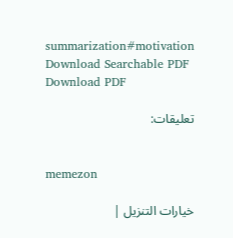summarization#motivation
Download Searchable PDF Download PDF

تعليقات:


memezon

خيارات التنزيل |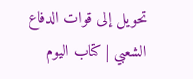تحويل إلى قوات الدفاع الشعبي | كتاب اليوم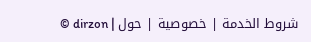© dirzon | شروط الخدمة | خصوصية | حول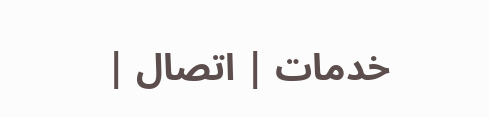| خدمات | اتصال